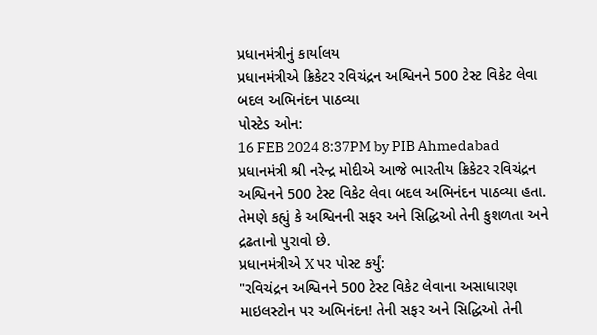પ્રધાનમંત્રીનું કાર્યાલય
પ્રધાનમંત્રીએ ક્રિકેટર રવિચંદ્રન અશ્વિનને 500 ટેસ્ટ વિકેટ લેવા બદલ અભિનંદન પાઠવ્યા
પોસ્ટેડ ઓન:
16 FEB 2024 8:37PM by PIB Ahmedabad
પ્રધાનમંત્રી શ્રી નરેન્દ્ર મોદીએ આજે ભારતીય ક્રિકેટર રવિચંદ્રન અશ્વિનને 500 ટેસ્ટ વિકેટ લેવા બદલ અભિનંદન પાઠવ્યા હતા.
તેમણે કહ્યું કે અશ્વિનની સફર અને સિદ્ધિઓ તેની કુશળતા અને દ્રઢતાનો પુરાવો છે.
પ્રધાનમંત્રીએ X પર પોસ્ટ કર્યું:
"રવિચંદ્રન અશ્વિનને 500 ટેસ્ટ વિકેટ લેવાના અસાધારણ માઇલસ્ટોન પર અભિનંદન! તેની સફર અને સિદ્ધિઓ તેની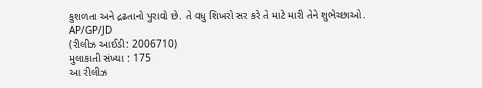કુશળતા અને દ્રઢતાનો પુરાવો છે. તે વધુ શિખરો સર કરે તે માટે મારી તેને શુભેચ્છાઓ.
AP/GP/JD
(રીલીઝ આઈડી: 2006710)
મુલાકાતી સંખ્યા : 175
આ રીલીઝ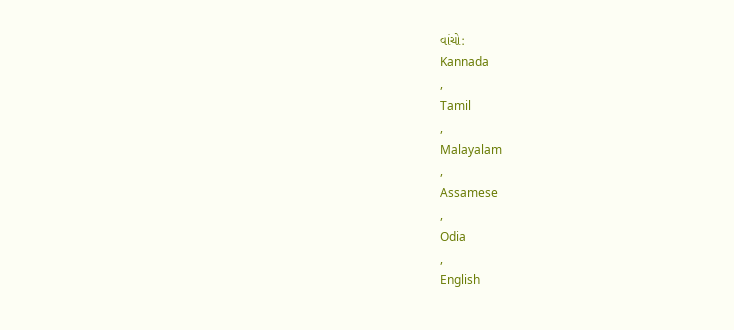વાંચો:
Kannada
,
Tamil
,
Malayalam
,
Assamese
,
Odia
,
English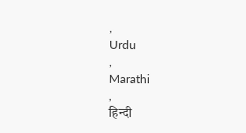,
Urdu
,
Marathi
,
हिन्दी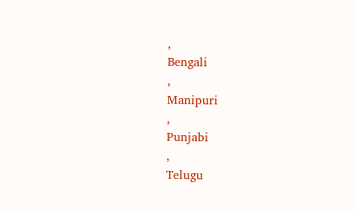,
Bengali
,
Manipuri
,
Punjabi
,
Telugu